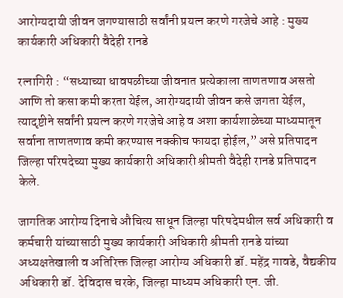आरोग्यदायी जीवन जगण्यासाठी सर्वांनी प्रयत्न करणे गरजेचे आहे : मुख्य कार्यकारी अधिकारी वैदेही रानडे

रत्नागिरी : “सध्याच्या धावपळीच्या जीवनात प्रत्येकाला ताणतणाव असतो आणि तो कसा कमी करता येईल, आरोग्यदायी जीवन कसे जगता येईल, त्यादृष्टीने सर्वांनी प्रयत्न करणे गरजेचे आहे व अशा कार्यशाळेच्या माध्यमातून सर्वाना ताणतणाव कमी करण्यास नक्कीच फायदा होईल,” असे प्रतिपादन जिल्हा परिषदेच्या मुख्य कार्यकारी अधिकारी श्रीमती वैदेही रानडे प्रतिपादन केले.

जागतिक आरोग्य दिनाचे औचित्य साधून जिल्हा परिषदेमधील सर्व अधिकारी व कर्मचारी यांच्यासाठी मुख्य कार्यकारी अधिकारी श्रीमती रानडे यांच्या अध्यक्षतेखाली व अतिरिक्त जिल्हा आरोग्य अधिकारी डॉ. महेंद्र गावडे, वैद्यकीय अधिकारी डॉ. देविदास चरके, जिल्हा माध्यम अधिकारी एन. जी.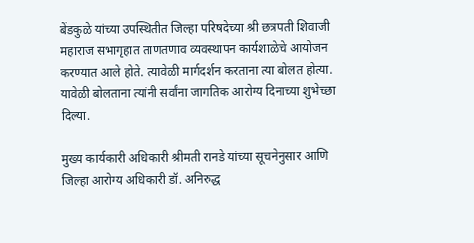बेंडकुळे यांच्या उपस्थितीत जिल्हा परिषदेच्या श्री छत्रपती शिवाजी महाराज सभागृहात ताणतणाव व्यवस्थापन कार्यशाळेचे आयोजन करण्यात आले होते. त्यावेळी मार्गदर्शन करताना त्या बोलत होत्या. यावेळी बोलताना त्यांनी सर्वांना जागतिक आरोग्य दिनाच्या शुभेच्छा दिल्या.

मुख्य कार्यकारी अधिकारी श्रीमती रानडे यांच्या सूचनेनुसार आणि जिल्हा आरोग्य अधिकारी डॉ. अनिरुद्ध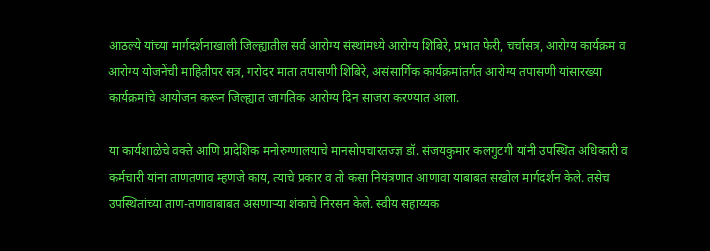आठल्ये यांच्या मार्गदर्शनाखाली जिल्ह्यातील सर्व आरोग्य संस्थांमध्ये आरोग्य शिबिरे, प्रभात फेरी, चर्चासत्र, आरोग्य कार्यक्रम व आरोग्य योजनेंची माहितीपर सत्र, गरोदर माता तपासणी शिबिरे, असंसार्गिक कार्यक्रमांतर्गत आरोग्य तपासणी यांसारख्या कार्यक्रमांचे आयोजन करून जिल्ह्यात जागतिक आरोग्य दिन साजरा करण्यात आला.

या कार्यशाळेचे वक्ते आणि प्रादेशिक मनोरुग्णालयाचे मानसोपचारतज्ज्ञ डॉ. संजयकुमार कलगुटगी यांनी उपस्थित अधिकारी व कर्मचारी यांना ताणतणाव म्हणजे काय, त्याचे प्रकार व तो कसा नियंत्रणात आणावा याबाबत सखोल मार्गदर्शन केले. तसेच उपस्थितांच्या ताण-तणावाबाबत असणाऱ्या शंकाचे निरसन केले. स्वीय सहाय्यक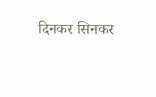दिनकर सिनकर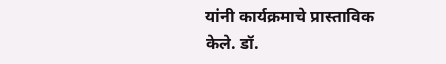यांनी कार्यक्रमाचे प्रास्ताविक केले. डॉ.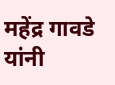महेंद्र गावडे यांनी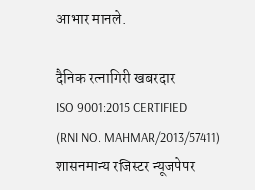आभार मानले.

दैनिक रत्नागिरी खबरदार
ISO 9001:2015 CERTIFIED
(RNI NO. MAHMAR/2013/57411)
शासनमान्य रजिस्टर न्यूजपेपर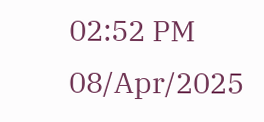02:52 PM 08/Apr/2025